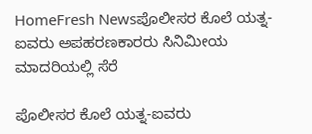HomeFresh Newsಪೊಲೀಸರ ಕೊಲೆ ಯತ್ನ-ಐವರು ಅಪಹರಣಕಾರರು ಸಿನಿಮೀಯ ಮಾದರಿಯಲ್ಲಿ ಸೆರೆ

ಪೊಲೀಸರ ಕೊಲೆ ಯತ್ನ-ಐವರು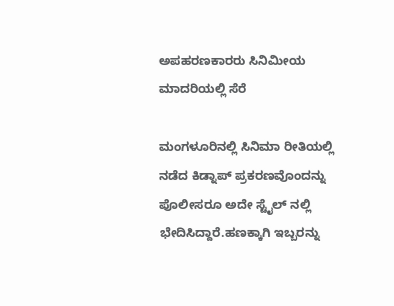ಅಪಹರಣಕಾರರು ಸಿನಿಮೀಯ ಮಾದರಿಯಲ್ಲಿ ಸೆರೆ

ಮಂಗಳೂರಿನಲ್ಲಿ ಸಿನಿಮಾ ರೀತಿಯಲ್ಲಿ ನಡೆದ ಕಿಡ್ನಾಪ್ ಪ್ರಕರಣವೊಂದನ್ನು ಪೊಲೀಸರೂ ಅದೇ ಸ್ಟೈಲ್ ನಲ್ಲಿ ಭೇದಿಸಿದ್ದಾರೆ.ಹಣಕ್ಕಾಗಿ ಇಬ್ಬರನ್ನು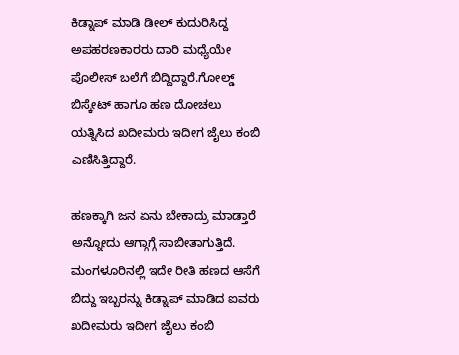ಕಿಡ್ನಾಪ್ ಮಾಡಿ ಡೀಲ್ ಕುದುರಿಸಿದ್ದ ಅಪಹರಣಕಾರರು ದಾರಿ ಮಧ್ಯೆಯೇ ಪೊಲೀಸ್ ಬಲೆಗೆ ಬಿದ್ದಿದ್ದಾರೆ.ಗೋಲ್ಡ್ ಬಿಸ್ಕೇಟ್ ಹಾಗೂ ಹಣ ದೋಚಲು ಯತ್ನಿಸಿದ ಖದೀಮರು ಇದೀಗ ಜೈಲು ಕಂಬಿ ಎಣಿಸಿತ್ತಿದ್ದಾರೆ.

ಹಣಕ್ಕಾಗಿ ಜನ ಏನು ಬೇಕಾದ್ರು ಮಾಡ್ತಾರೆ ಅನ್ನೋದು ಆಗ್ಗಾಗ್ಗೆ ಸಾಬೀತಾಗುತ್ತಿದೆ. ಮಂಗಳೂರಿನಲ್ಲಿ ಇದೇ ರೀತಿ ಹಣದ ಆಸೆಗೆ ಬಿದ್ದು ಇಬ್ಬರನ್ನು ಕಿಡ್ನಾಪ್ ಮಾಡಿದ ಐವರು ಖದೀಮರು ಇದೀಗ ಜೈಲು ಕಂಬಿ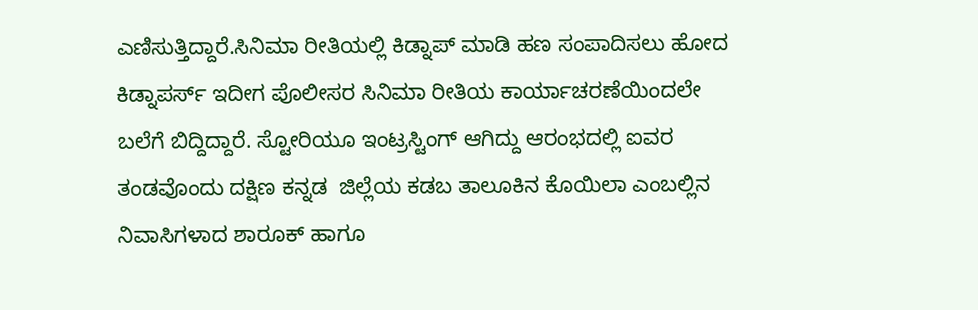ಎಣಿಸುತ್ತಿದ್ದಾರೆ.ಸಿನಿಮಾ ರೀತಿಯಲ್ಲಿ ಕಿಡ್ನಾಪ್ ಮಾಡಿ ಹಣ ಸಂಪಾದಿಸಲು ಹೋದ ಕಿಡ್ನಾಪರ್ಸ್ ಇದೀಗ ಪೊಲೀಸರ ಸಿನಿಮಾ ರೀತಿಯ ಕಾರ್ಯಾಚರಣೆಯಿಂದಲೇ ಬಲೆಗೆ ಬಿದ್ದಿದ್ದಾರೆ. ಸ್ಟೋರಿಯೂ ಇಂಟ್ರಸ್ಟಿಂಗ್ ಆಗಿದ್ದು ಆರಂಭದಲ್ಲಿ ಐವರ ತಂಡವೊಂದು ದಕ್ಷಿಣ ಕನ್ನಡ  ಜಿಲ್ಲೆಯ ಕಡಬ ತಾಲೂಕಿನ ಕೊಯಿಲಾ ಎಂಬಲ್ಲಿನ ನಿವಾಸಿಗಳಾದ ಶಾರೂಕ್ ಹಾಗೂ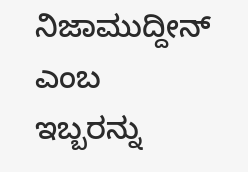ನಿಜಾಮುದ್ದೀನ್ ಎಂಬ ಇಬ್ಬರನ್ನು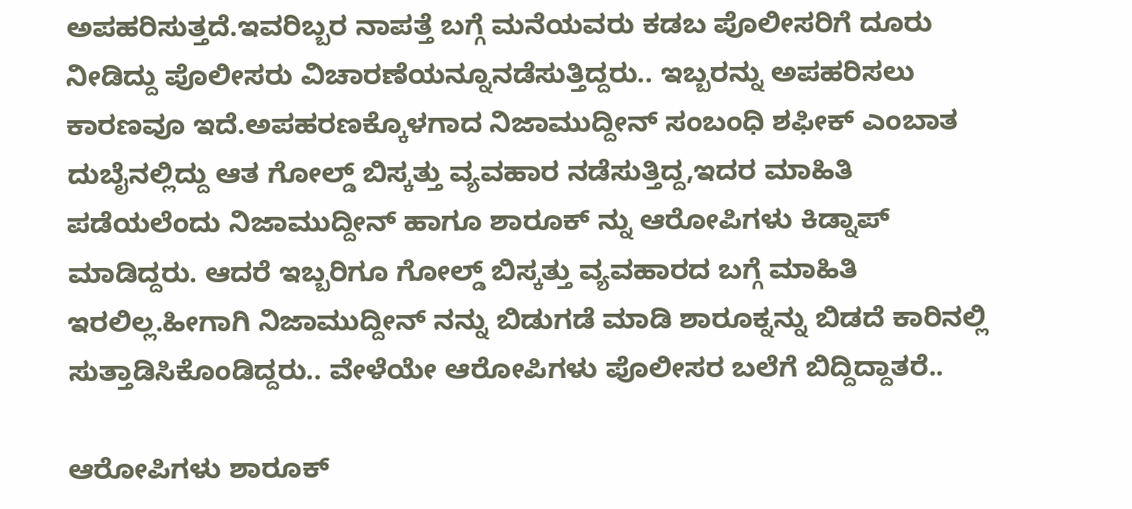ಅಪಹರಿಸುತ್ತದೆ.ಇವರಿಬ್ಬರ ನಾಪತ್ತೆ ಬಗ್ಗೆ ಮನೆಯವರು ಕಡಬ ಪೊಲೀಸರಿಗೆ ದೂರು ನೀಡಿದ್ದು ಪೊಲೀಸರು ವಿಚಾರಣೆಯನ್ನೂನಡೆಸುತ್ತಿದ್ದರು.. ಇಬ್ಬರನ್ನು ಅಪಹರಿಸಲು ಕಾರಣವೂ ಇದೆ.ಅಪಹರಣಕ್ಕೊಳಗಾದ ನಿಜಾಮುದ್ದೀನ್ ಸಂಬಂಧಿ ಶಫೀಕ್ ಎಂಬಾತ ದುಬೈನಲ್ಲಿದ್ದು ಆತ ಗೋಲ್ಡ್ ಬಿಸ್ಕತ್ತು ವ್ಯವಹಾರ ನಡೆಸುತ್ತಿದ್ದ,ಇದರ ಮಾಹಿತಿ ಪಡೆಯಲೆಂದು ನಿಜಾಮುದ್ದೀನ್ ಹಾಗೂ ಶಾರೂಕ್ ನ್ನು ಆರೋಪಿಗಳು ಕಿಡ್ನಾಪ್ ಮಾಡಿದ್ದರು. ಆದರೆ ಇಬ್ಬರಿಗೂ ಗೋಲ್ಡ್ ಬಿಸ್ಕತ್ತು ವ್ಯವಹಾರದ ಬಗ್ಗೆ ಮಾಹಿತಿ ಇರಲಿಲ್ಲ.ಹೀಗಾಗಿ ನಿಜಾಮುದ್ದೀನ್ ನನ್ನು ಬಿಡುಗಡೆ ಮಾಡಿ ಶಾರೂಕ್ನನ್ನು ಬಿಡದೆ ಕಾರಿನಲ್ಲಿ ಸುತ್ತಾಡಿಸಿಕೊಂಡಿದ್ದರು.. ವೇಳೆಯೇ ಆರೋಪಿಗಳು ಪೊಲೀಸರ ಬಲೆಗೆ ಬಿದ್ದಿದ್ದಾತರೆ..

ಆರೋಪಿಗಳು ಶಾರೂಕ್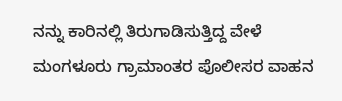ನನ್ನು ಕಾರಿನಲ್ಲಿ ತಿರುಗಾಡಿಸುತ್ತಿದ್ದ ವೇಳೆ ಮಂಗಳೂರು ಗ್ರಾಮಾಂತರ ಪೊಲೀಸರ ವಾಹನ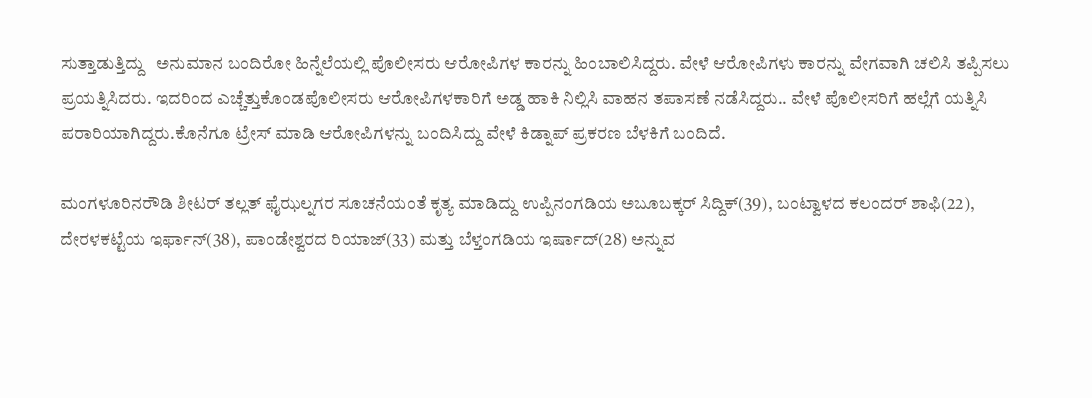ಸುತ್ತಾಡುತ್ತಿದ್ದು   ಅನುಮಾನ ಬಂದಿರೋ ಹಿನ್ನೆಲೆಯಲ್ಲಿ ಪೊಲೀಸರು ಆರೋಪಿಗಳ ಕಾರನ್ನು ಹಿಂಬಾಲಿಸಿದ್ದರು. ವೇಳೆ ಆರೋಪಿಗಳು ಕಾರನ್ನು ವೇಗವಾಗಿ ಚಲಿಸಿ ತಪ್ಪಿಸಲು ಪ್ರಯತ್ನಿಸಿದರು. ಇದರಿಂದ ಎಚ್ಚೆತ್ತುಕೊಂಡಪೊಲೀಸರು ಆರೋಪಿಗಳಕಾರಿಗೆ ಅಡ್ಡ ಹಾಕಿ ನಿಲ್ಲಿಸಿ ವಾಹನ ತಪಾಸಣೆ ನಡೆಸಿದ್ದರು.. ವೇಳೆ ಪೊಲೀಸರಿಗೆ ಹಲ್ಲೆಗೆ ಯತ್ನಿಸಿ ಪರಾರಿಯಾಗಿದ್ದರು.ಕೊನೆಗೂ ಟ್ರೇಸ್ ಮಾಡಿ ಆರೋಪಿಗಳನ್ನು ಬಂದಿಸಿದ್ದು ವೇಳೆ ಕಿಡ್ನಾಪ್ ಪ್ರಕರಣ ಬೆಳಕಿಗೆ ಬಂದಿದೆ.

ಮಂಗಳೂರಿನರೌಡಿ ಶೀಟರ್ ತಲ್ಲತ್ ಫೈಝಲ್ನಗರ ಸೂಚನೆಯಂತೆ ಕೃತ್ಯ ಮಾಡಿದ್ದು ಉಪ್ಪಿನಂಗಡಿಯ ಅಬೂಬಕ್ಕರ್ ಸಿದ್ದಿಕ್(39), ಬಂಟ್ವಾಳದ ಕಲಂದರ್ ಶಾಫಿ(22), ದೇರಳಕಟ್ಟೆಯ ಇರ್ಫಾನ್(38), ಪಾಂಡೇಶ್ವರದ ರಿಯಾಜ್(33) ಮತ್ತು ಬೆಳ್ತಂಗಡಿಯ ಇರ್ಷಾದ್(28) ಅನ್ನುವ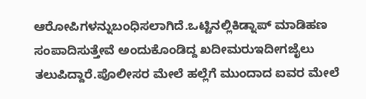ಆರೋಪಿಗಳನ್ನುಬಂಧಿಸಲಾಗಿದೆ.ಒಟ್ಟಿನಲ್ಲಿಕಿಡ್ನಾಪ್ ಮಾಡಿಹಣ ಸಂಪಾದಿಸುತ್ತೇವೆ ಅಂದುಕೊಂಡಿದ್ದ ಖದೀಮರುಇದೀಗಜೈಲು ತಲುಪಿದ್ದಾರೆ.ಪೊಲೀಸರ ಮೇಲೆ ಹಲ್ಲೆಗೆ ಮುಂದಾದ ಐವರ ಮೇಲೆ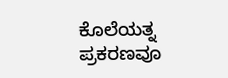ಕೊಲೆಯತ್ನ ಪ್ರಕರಣವೂ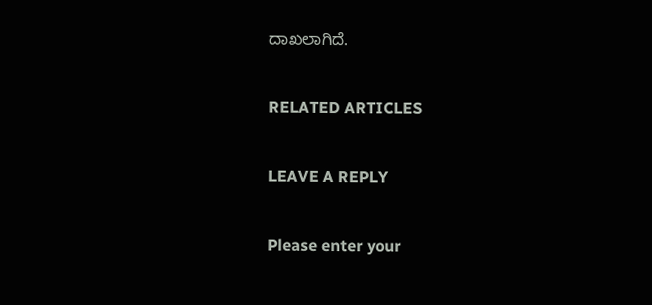ದಾಖಲಾಗಿದೆ.

RELATED ARTICLES

LEAVE A REPLY

Please enter your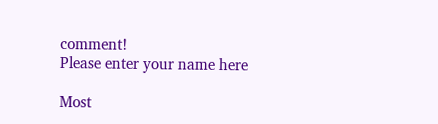comment!
Please enter your name here

Most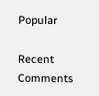Popular

Recent Comments